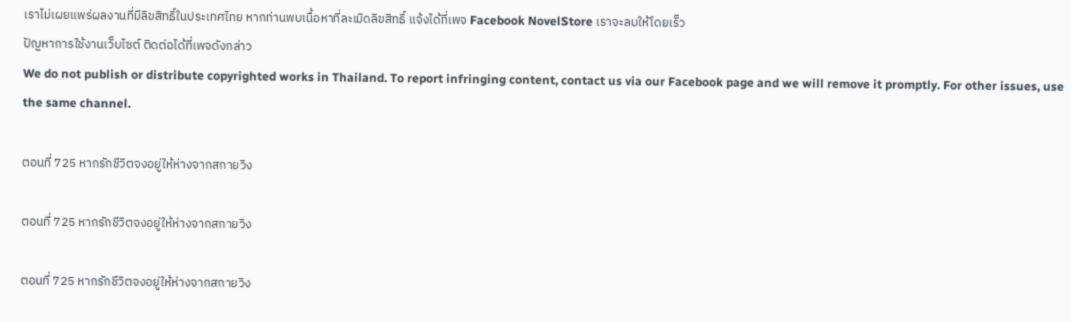เราไม่เผยแพร่ผลงานที่มีลิขสิทธิ์ในประเทศไทย หากท่านพบเนื้อหาที่ละเมิดลิขสิทธิ์ แจ้งได้ที่เพจ Facebook NovelStore เราจะลบให้โดยเร็ว
ปัญหาการใช้งานเว็บไซต์ ติดต่อได้ที่เพจดังกล่าว
We do not publish or distribute copyrighted works in Thailand. To report infringing content, contact us via our Facebook page and we will remove it promptly. For other issues, use the same channel.

ตอนที่ 725 หากรักชีวิตจงอยู่ให้ห่างจากสกายวิง

ตอนที่ 725 หากรักชีวิตจงอยู่ให้ห่างจากสกายวิง

ตอนที่ 725 หากรักชีวิตจงอยู่ให้ห่างจากสกายวิง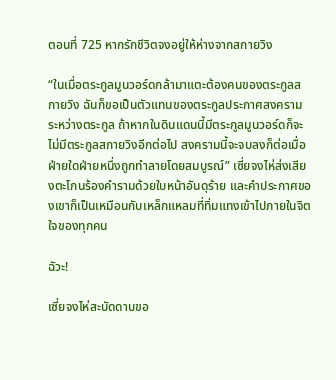ตอนที่ 725 หากรักชีวิตจงอยู่ให้ห่างจากสกายวิง

“ในเมื่อตระกูลมูนวอร์ดกล้ามาแตะต้องคนของตระกูลสกายวิง ฉันก็ขอเป็นตัวแทนของตระกูลประกาศสงครามระหว่างตระกูล ถ้าหากในดินแดนนี้มีตระกูลมูนวอร์ดก็จะไม่มีตระกูลสกายวิงอีกต่อไป สงครามนี้จะจบลงก็ต่อเมื่อฝ่ายใดฝ่ายหนึ่งถูกทำลายโดยสมบูรณ์” เซี่ยจงไห่ส่งเสียงตะโกนร้องคำรามด้วยใบหน้าอันดุร้าย และคำประกาศของเขาก็เป็นเหมือนกับเหล็กแหลมที่ทิ่มแทงเข้าไปภายในจิตใจของทุกคน

ฉัวะ!

เซี่ยจงไห่สะบัดดาบขอ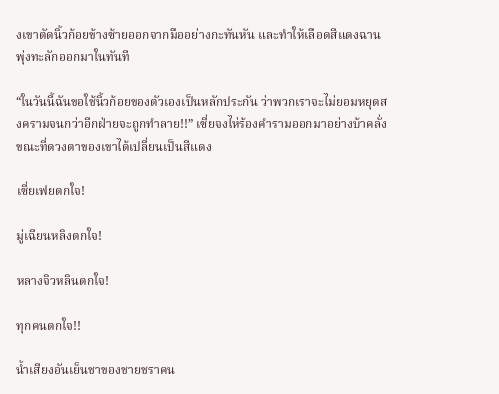งเขาตัดนิ้วก้อยข้างซ้ายออกจากมืออย่างกะทันหัน และทำให้เลือดสีแดงฉานพุ่งทะลักออกมาในทันที

“ในวันนี้ฉันขอใช้นิ้วก้อยของตัวเองเป็นหลักประกัน ว่าพวกเราจะไม่ยอมหยุดสงครามจนกว่าอีกฝ่ายจะถูกทำลาย!!” เซี่ยจงไห่ร้องคำรามออกมาอย่างบ้าคลั่ง ขณะที่ดวงตาของเขาได้เปลี่ยนเป็นสีแดง

เซี่ยเฟยตกใจ!

มู่เฉียนหลิงตกใจ!

หลางจิวหลินตกใจ!

ทุกคนตกใจ!!

น้ำเสียงอันเย็นชาของชายชราคน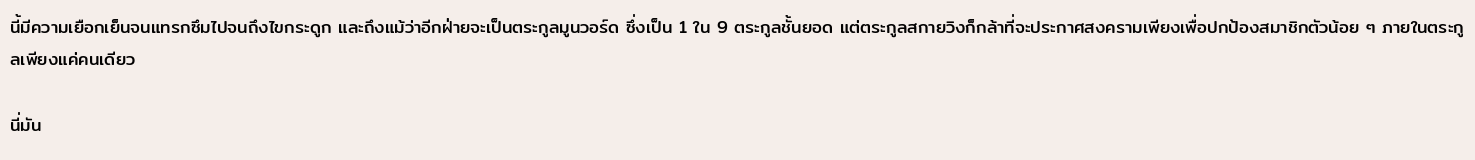นี้มีความเยือกเย็นจนแทรกซึมไปจนถึงไขกระดูก และถึงแม้ว่าอีกฝ่ายจะเป็นตระกูลมูนวอร์ด ซึ่งเป็น 1 ใน 9 ตระกูลชั้นยอด แต่ตระกูลสกายวิงก็กล้าที่จะประกาศสงครามเพียงเพื่อปกป้องสมาชิกตัวน้อย ๆ ภายในตระกูลเพียงแค่คนเดียว

นี่มัน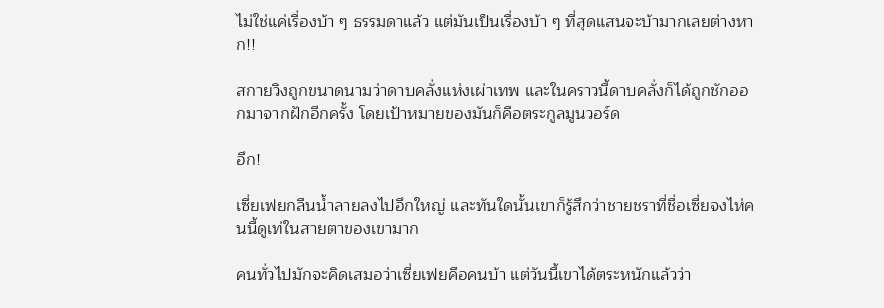ไม่ใช่แค่เรื่องบ้า ๆ ธรรมดาแล้ว แต่มันเป็นเรื่องบ้า ๆ ที่สุดแสนจะบ้ามากเลยต่างหาก!!

สกายวิงถูกขนาดนามว่าดาบคลั่งแห่งเผ่าเทพ และในคราวนี้ดาบคลั่งก็ได้ถูกชักออกมาจากฝักอีกครั้ง โดยเป้าหมายของมันก็คือตระกูลมูนวอร์ด

อึก!

เซี่ยเฟยกลืนน้ำลายลงไปอึกใหญ่ และทันใดนั้นเขาก็รู้สึกว่าชายชราที่ชื่อเซี่ยจงไห่คนนี้ดูเท่ในสายตาของเขามาก

คนทั่วไปมักจะคิดเสมอว่าเซี่ยเฟยคือคนบ้า แต่วันนี้เขาได้ตระหนักแล้วว่า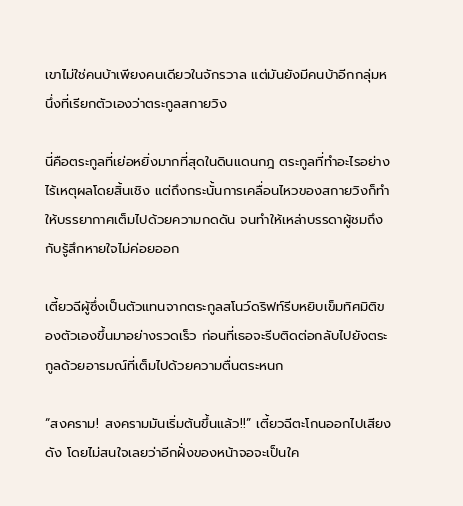เขาไม่ใช่คนบ้าเพียงคนเดียวในจักรวาล แต่มันยังมีคนบ้าอีกกลุ่มหนึ่งที่เรียกตัวเองว่าตระกูลสกายวิง

นี่คือตระกูลที่เย่อหยิ่งมากที่สุดในดินแดนกฎ ตระกูลที่ทำอะไรอย่างไร้เหตุผลโดยสิ้นเชิง แต่ถึงกระนั้นการเคลื่อนไหวของสกายวิงก็ทำให้บรรยากาศเต็มไปด้วยความกดดัน จนทำให้เหล่าบรรดาผู้ชมถึงกับรู้สึกหายใจไม่ค่อยออก

เตี้ยวฉีผู้ซึ่งเป็นตัวแทนจากตระกูลสโนว์ดริฟท์รีบหยิบเข็มทิศมิติของตัวเองขึ้นมาอย่างรวดเร็ว ก่อนที่เธอจะรีบติดต่อกลับไปยังตระกูลด้วยอารมณ์ที่เต็มไปด้วยความตื่นตระหนก

“สงคราม! สงครามมันเริ่มต้นขึ้นแล้ว!!” เตี้ยวฉีตะโกนออกไปเสียงดัง โดยไม่สนใจเลยว่าอีกฝั่งของหน้าจอจะเป็นใค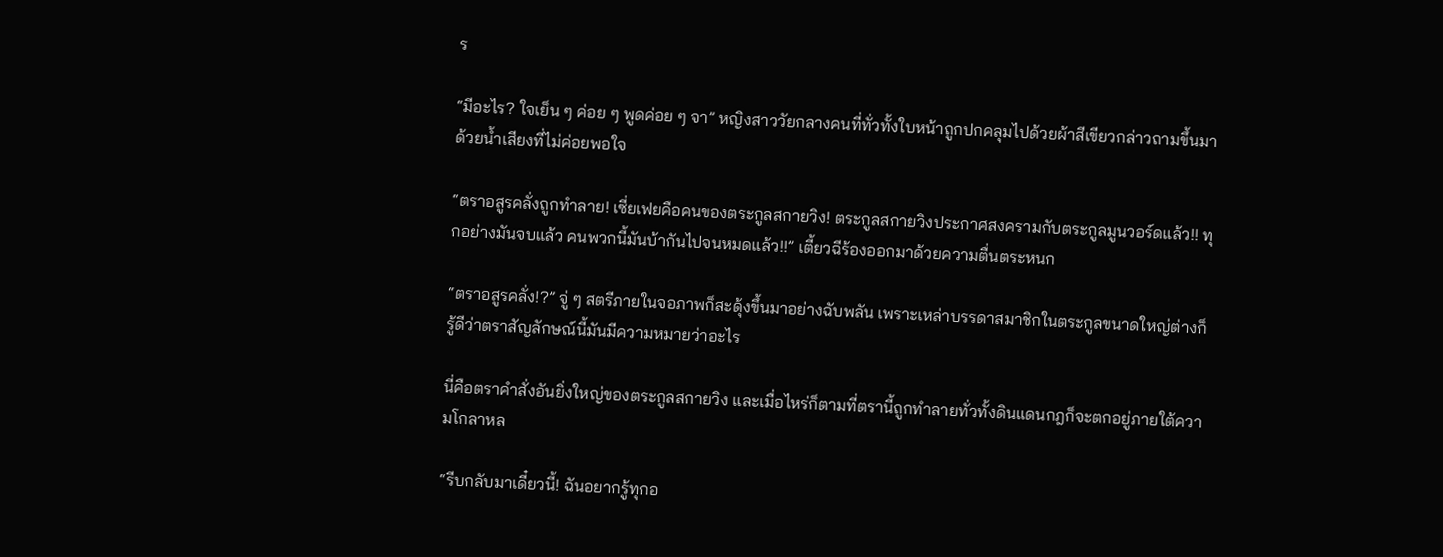ร

“มีอะไร? ใจเย็น ๆ ค่อย ๆ พูดค่อย ๆ จา” หญิงสาววัยกลางคนที่ทั่วทั้งใบหน้าถูกปกคลุมไปด้วยผ้าสีเขียวกล่าวถามขึ้นมาด้วยน้ำเสียงที่ไม่ค่อยพอใจ

“ตราอสูรคลั่งถูกทำลาย! เซี่ยเฟยคือคนของตระกูลสกายวิง! ตระกูลสกายวิงประกาศสงครามกับตระกูลมูนวอร์ดแล้ว!! ทุกอย่างมันจบแล้ว คนพวกนี้มันบ้ากันไปจนหมดแล้ว!!” เตี้ยวฉีร้องออกมาด้วยความตื่นตระหนก

“ตราอสูรคลั่ง!?” จู่ ๆ สตรีภายในจอภาพก็สะดุ้งขึ้นมาอย่างฉับพลัน เพราะเหล่าบรรดาสมาชิกในตระกูลขนาดใหญ่ต่างก็รู้ดีว่าตราสัญลักษณ์นี้มันมีความหมายว่าอะไร

นี่คือตราคำสั่งอันยิ่งใหญ่ของตระกูลสกายวิง และเมื่อไหร่ก็ตามที่ตรานี้ถูกทำลายทั่วทั้งดินแดนกฎก็จะตกอยู่ภายใต้ความโกลาหล

“รีบกลับมาเดี๋ยวนี้! ฉันอยากรู้ทุกอ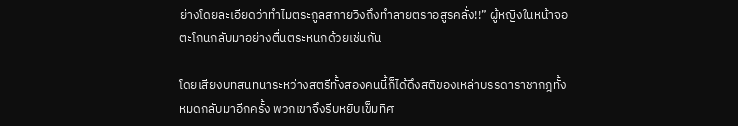ย่างโดยละเอียดว่าทำไมตระกูลสกายวิงถึงทำลายตราอสูรคลั่ง!!” ผู้หญิงในหน้าจอตะโกนกลับมาอย่างตื่นตระหนกด้วยเช่นกัน

โดยเสียงบทสนทนาระหว่างสตรีทั้งสองคนนี้ก็ได้ดึงสติของเหล่าบรรดาราชากฎทั้งหมดกลับมาอีกครั้ง พวกเขาจึงรีบหยิบเข็มทิศ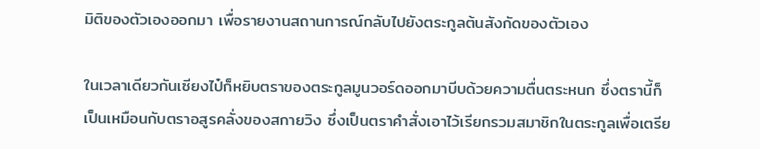มิติของตัวเองออกมา เพื่อรายงานสถานการณ์กลับไปยังตระกูลต้นสังกัดของตัวเอง

ในเวลาเดียวกันเซียงไป๋ก็หยิบตราของตระกูลมูนวอร์ดออกมาบีบด้วยความตื่นตระหนก ซึ่งตรานี้ก็เป็นเหมือนกับตราอสูรคลั่งของสกายวิง ซึ่งเป็นตราคำสั่งเอาไว้เรียกรวมสมาชิกในตระกูลเพื่อเตรีย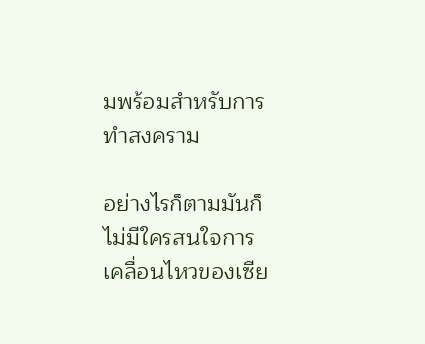มพร้อมสำหรับการทำสงคราม

อย่างไรก็ตามมันก็ไม่มีใครสนใจการเคลื่อนไหวของเซีย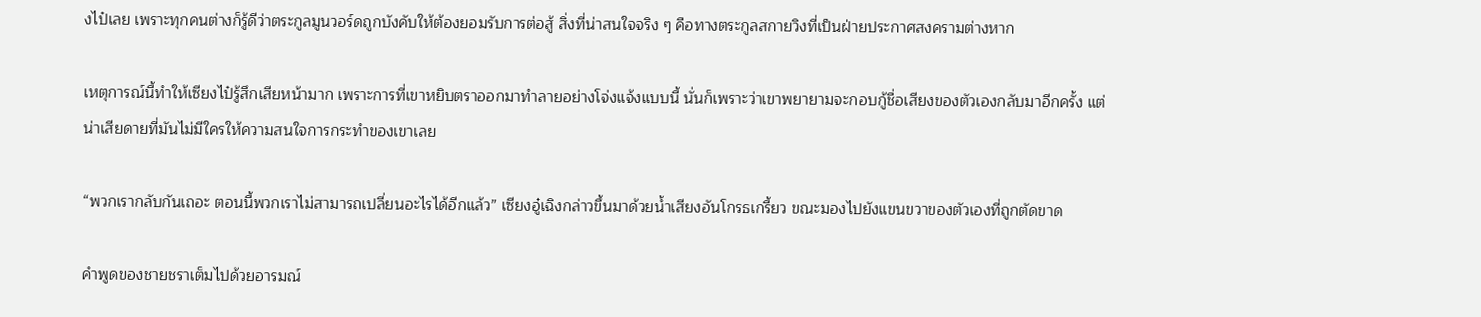งไป๋เลย เพราะทุกคนต่างก็รู้ดีว่าตระกูลมูนวอร์ดถูกบังคับให้ต้องยอมรับการต่อสู้ สิ่งที่น่าสนใจจริง ๆ คือทางตระกูลสกายวิงที่เป็นฝ่ายประกาศสงครามต่างหาก

เหตุการณ์นี้ทำให้เซียงไป๋รู้สึกเสียหน้ามาก เพราะการที่เขาหยิบตราออกมาทำลายอย่างโจ่งแจ้งแบบนี้ นั่นก็เพราะว่าเขาพยายามจะกอบกู้ชื่อเสียงของตัวเองกลับมาอีกครั้ง แต่น่าเสียดายที่มันไม่มีใครให้ความสนใจการกระทำของเขาเลย

“พวกเรากลับกันเถอะ ตอนนี้พวกเราไม่สามารถเปลี่ยนอะไรได้อีกแล้ว” เซียงอู๋เฉิงกล่าวขึ้นมาด้วยน้ำเสียงอันโกรธเกรี้ยว ขณะมองไปยังแขนขวาของตัวเองที่ถูกตัดขาด

คำพูดของชายชราเต็มไปด้วยอารมณ์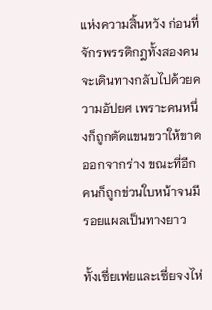แห่งความสิ้นหวัง ก่อนที่จักรพรรดิกฎทั้งสองคนจะเดินทางกลับไปด้วยความอัปยศ เพราะคนหนึ่งก็ถูกตัดแขนขวาให้ขาดออกจากร่าง ขณะที่อีกคนก็ถูกข่วนใบหน้าจนมีรอยแผลเป็นทางยาว

ทั้งเซี่ยเฟยและเซี่ยจงไห่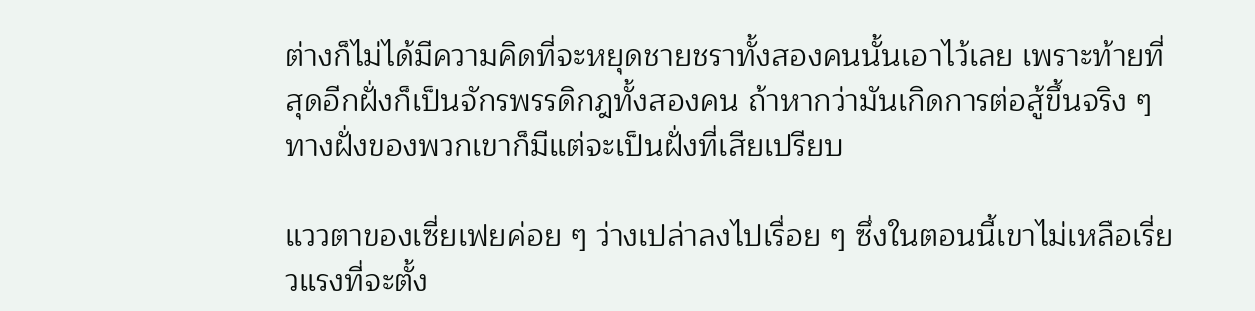ต่างก็ไม่ได้มีความคิดที่จะหยุดชายชราทั้งสองคนนั้นเอาไว้เลย เพราะท้ายที่สุดอีกฝั่งก็เป็นจักรพรรดิกฎทั้งสองคน ถ้าหากว่ามันเกิดการต่อสู้ขึ้นจริง ๆ ทางฝั่งของพวกเขาก็มีแต่จะเป็นฝั่งที่เสียเปรียบ

แววตาของเซี่ยเฟยค่อย ๆ ว่างเปล่าลงไปเรื่อย ๆ ซึ่งในตอนนี้เขาไม่เหลือเรี่ยวแรงที่จะตั้ง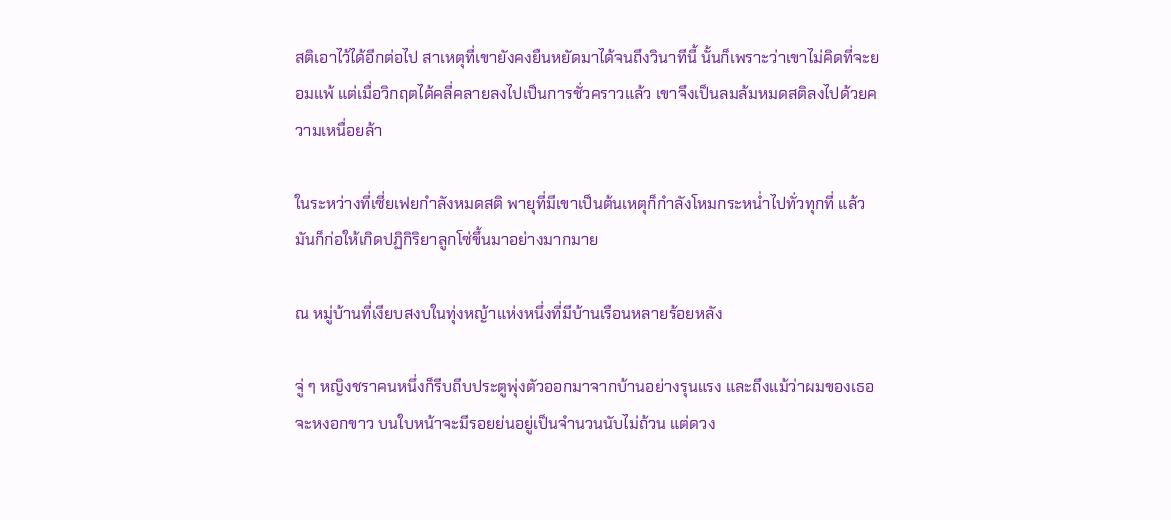สติเอาไว้ได้อีกต่อไป สาเหตุที่เขายังคงยืนหยัดมาได้จนถึงวินาทีนี้ นั้นก็เพราะว่าเขาไม่คิดที่จะยอมแพ้ แต่เมื่อวิกฤตได้คลี่คลายลงไปเป็นการชั่วคราวแล้ว เขาจึงเป็นลมล้มหมดสติลงไปด้วยความเหนื่อยล้า

ในระหว่างที่เซี่ยเฟยกำลังหมดสติ พายุที่มีเขาเป็นต้นเหตุก็กำลังโหมกระหน่ำไปทั่วทุกที่ แล้วมันก็ก่อให้เกิดปฏิกิริยาลูกโซ่ขึ้นมาอย่างมากมาย

ณ หมู่บ้านที่เงียบสงบในทุ่งหญ้าแห่งหนึ่งที่มีบ้านเรือนหลายร้อยหลัง

จู่ ๆ หญิงชราคนหนึ่งก็รีบถีบประตูพุ่งตัวออกมาจากบ้านอย่างรุนแรง และถึงแม้ว่าผมของเธอจะหงอกขาว บนใบหน้าจะมีรอยย่นอยู่เป็นจำนวนนับไม่ถ้วน แต่ดวง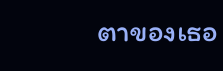ตาของเธอ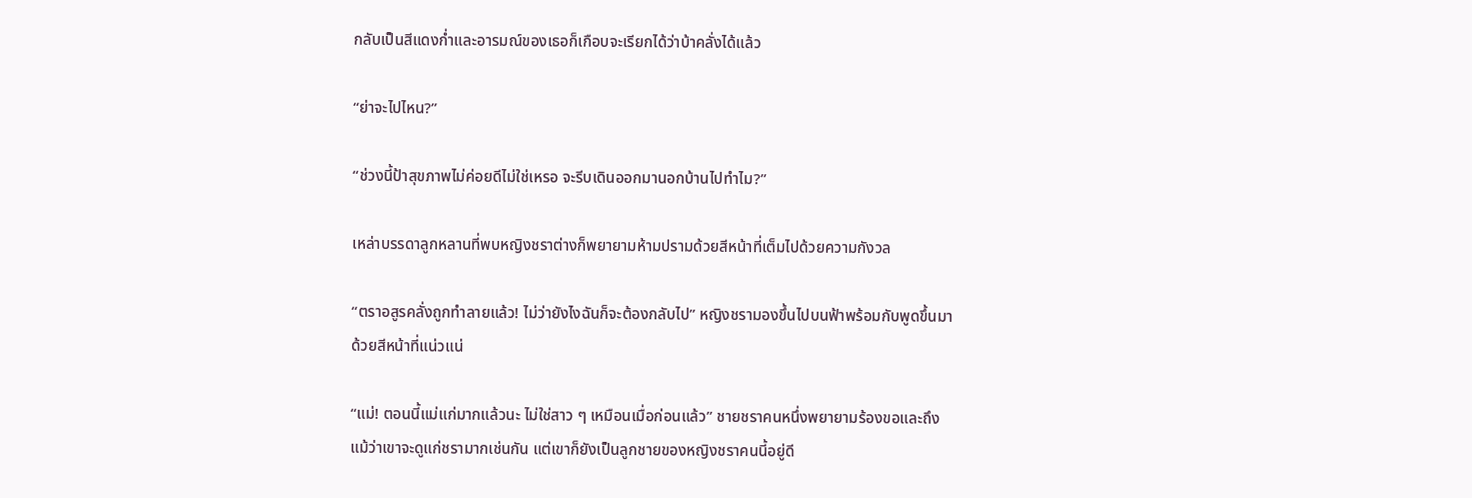กลับเป็นสีแดงก่ำและอารมณ์ของเธอก็เกือบจะเรียกได้ว่าบ้าคลั่งได้แล้ว

“ย่าจะไปไหน?”

“ช่วงนี้ป้าสุขภาพไม่ค่อยดีไม่ใช่เหรอ จะรีบเดินออกมานอกบ้านไปทำไม?”

เหล่าบรรดาลูกหลานที่พบหญิงชราต่างก็พยายามห้ามปรามด้วยสีหน้าที่เต็มไปด้วยความกังวล

“ตราอสูรคลั่งถูกทำลายแล้ว! ไม่ว่ายังไงฉันก็จะต้องกลับไป” หญิงชรามองขึ้นไปบนฟ้าพร้อมกับพูดขึ้นมาด้วยสีหน้าที่แน่วแน่

“แม่! ตอนนี้แม่แก่มากแล้วนะ ไม่ใช่สาว ๆ เหมือนเมื่อก่อนแล้ว” ชายชราคนหนึ่งพยายามร้องขอและถึงแม้ว่าเขาจะดูแก่ชรามากเช่นกัน แต่เขาก็ยังเป็นลูกชายของหญิงชราคนนี้อยู่ดี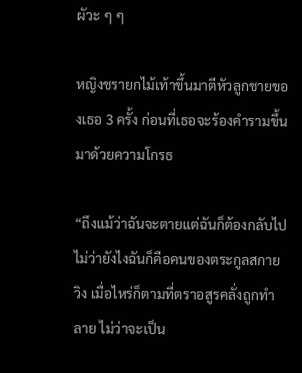ผัวะ ๆ ๆ

หญิงชรายกไม้เท้าขึ้นมาตีหัวลูกชายของเธอ 3 ครั้ง ก่อนที่เธอจะร้องคำรามขึ้นมาด้วยความโกรธ

“ถึงแม้ว่าฉันจะตายแต่ฉันก็ต้องกลับไป ไม่ว่ายังไงฉันก็คือคนของตระกูลสกายวิง เมื่อไหร่ก็ตามที่ตราอสูรคลั่งถูกทำลาย ไม่ว่าจะเป็น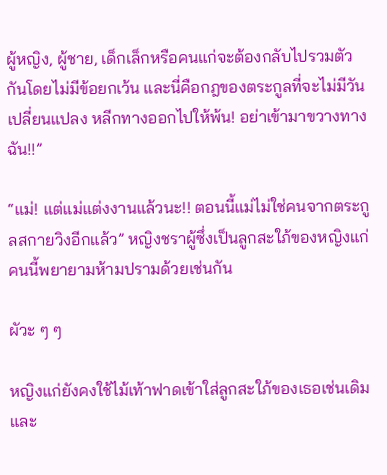ผู้หญิง, ผู้ชาย, เด็กเล็กหรือคนแก่จะต้องกลับไปรวมตัวกันโดยไม่มีข้อยกเว้น และนี่คือกฎของตระกูลที่จะไม่มีวันเปลี่ยนแปลง หลีกทางออกไปให้พ้น! อย่าเข้ามาขวางทางฉัน!!”

“แม่! แต่แม่แต่งงานแล้วนะ!! ตอนนี้แม่ไม่ใช่คนจากตระกูลสกายวิงอีกแล้ว” หญิงชราผู้ซึ่งเป็นลูกสะใภ้ของหญิงแก่คนนี้พยายามห้ามปรามด้วยเช่นกัน

ผัวะ ๆ ๆ

หญิงแก่ยังคงใช้ไม้เท้าฟาดเข้าใส่ลูกสะใภ้ของเธอเช่นเดิม และ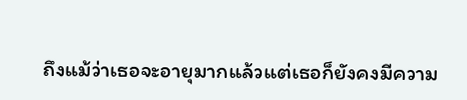ถึงแม้ว่าเธอจะอายุมากแล้วแต่เธอก็ยังคงมีความ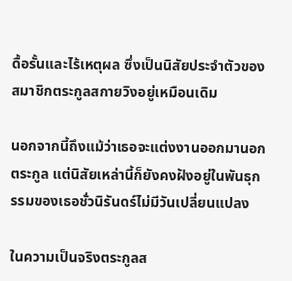ดื้อรั้นและไร้เหตุผล ซึ่งเป็นนิสัยประจำตัวของสมาชิกตระกูลสกายวิงอยู่เหมือนเดิม

นอกจากนี้ถึงแม้ว่าเธอจะแต่งงานออกมานอกตระกูล แต่นิสัยเหล่านี้ก็ยังคงฝังอยู่ในพันธุกรรมของเธอชั่วนิรันดร์ไม่มีวันเปลี่ยนแปลง

ในความเป็นจริงตระกูลส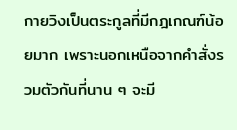กายวิงเป็นตระกูลที่มีกฎเกณฑ์น้อยมาก เพราะนอกเหนือจากคำสั่งรวมตัวกันที่นาน ๆ จะมี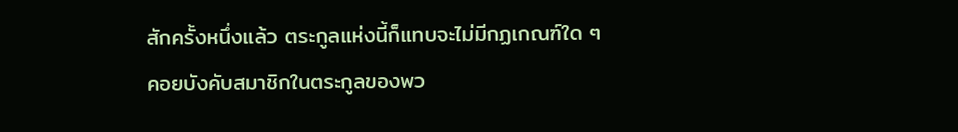สักครั้งหนึ่งแล้ว ตระกูลแห่งนี้ก็แทบจะไม่มีกฏเกณฑ์ใด ๆ คอยบังคับสมาชิกในตระกูลของพว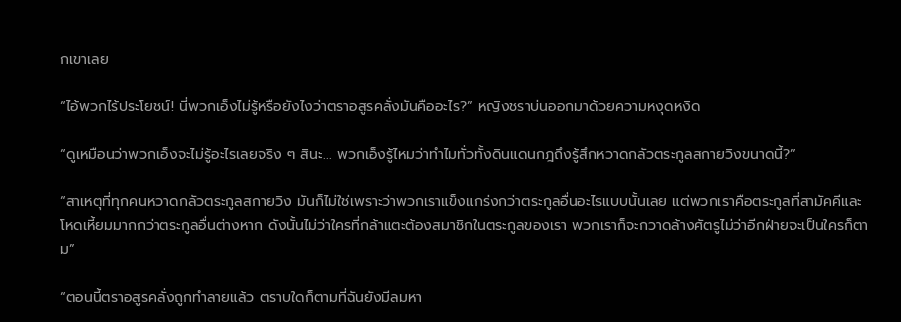กเขาเลย

“ไอ้พวกไร้ประโยชน์! นี่พวกเอ็งไม่รู้หรือยังไงว่าตราอสูรคลั่งมันคืออะไร?” หญิงชราบ่นออกมาด้วยความหงุดหงิด

“ดูเหมือนว่าพวกเอ็งจะไม่รู้อะไรเลยจริง ๆ สินะ... พวกเอ็งรู้ไหมว่าทำไมทั่วทั้งดินแดนกฎถึงรู้สึกหวาดกลัวตระกูลสกายวิงขนาดนี้?”

“สาเหตุที่ทุกคนหวาดกลัวตระกูลสกายวิง มันก็ไม่ใช่เพราะว่าพวกเราแข็งแกร่งกว่าตระกูลอื่นอะไรแบบนั้นเลย แต่พวกเราคือตระกูลที่สามัคคีและโหดเหี้ยมมากกว่าตระกูลอื่นต่างหาก ดังนั้นไม่ว่าใครที่กล้าแตะต้องสมาชิกในตระกูลของเรา พวกเราก็จะกวาดล้างศัตรูไม่ว่าอีกฝ่ายจะเป็นใครก็ตาม”

“ตอนนี้ตราอสูรคลั่งถูกทำลายแล้ว ตราบใดก็ตามที่ฉันยังมีลมหา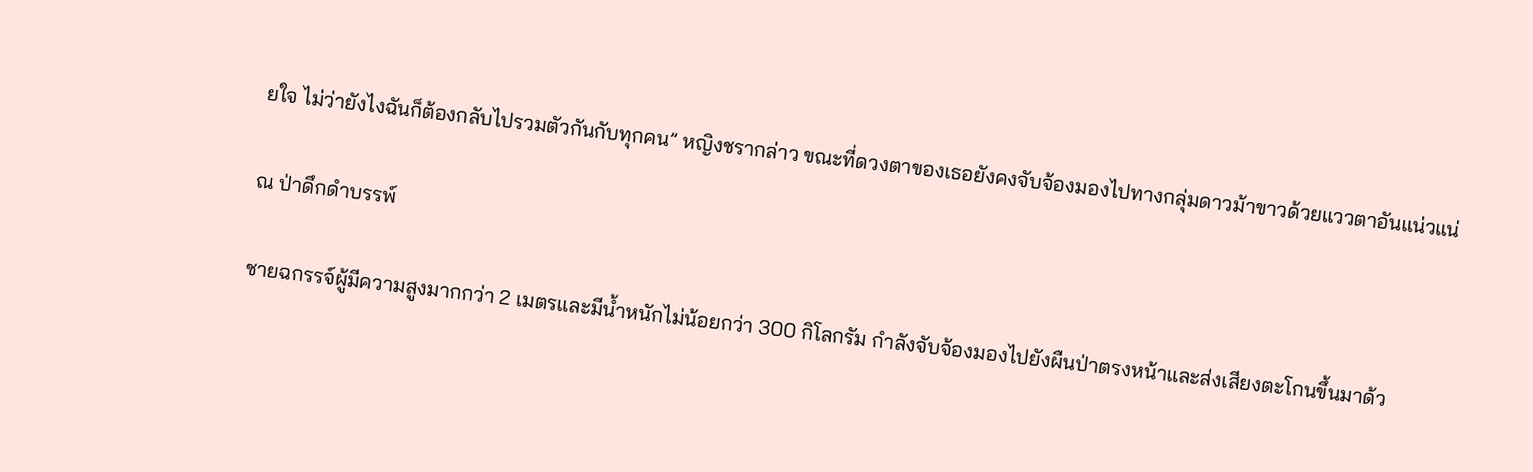ยใจ ไม่ว่ายังไงฉันก็ต้องกลับไปรวมตัวกันกับทุกคน” หญิงชรากล่าว ขณะที่ดวงตาของเธอยังคงจับจ้องมองไปทางกลุ่มดาวม้าขาวด้วยแววตาอันแน่วแน่

ณ ป่าดึกดำบรรพ์

ชายฉกรรจ์ผู้มีความสูงมากกว่า 2 เมตรและมีน้ำหนักไม่น้อยกว่า 300 กิโลกรัม กำลังจับจ้องมองไปยังผืนป่าตรงหน้าและส่งเสียงตะโกนขึ้นมาด้ว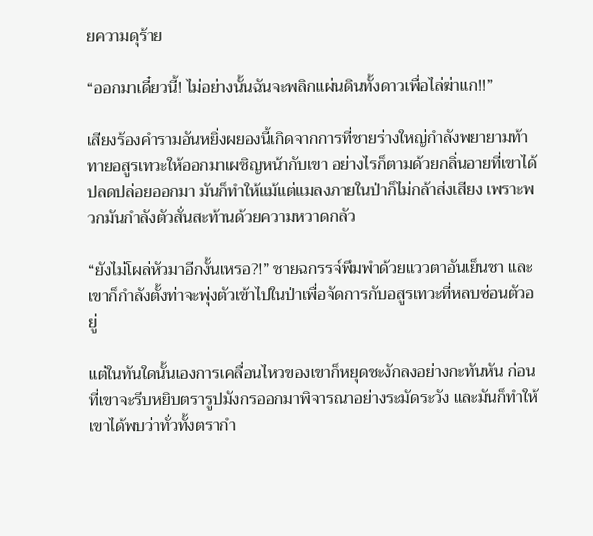ยความดุร้าย

“ออกมาเดี๋ยวนี้! ไม่อย่างนั้นฉันจะพลิกแผ่นดินทั้งดาวเพื่อไล่ฆ่าแก!!”

เสียงร้องคำรามอันหยิ่งผยองนี้เกิดจากการที่ชายร่างใหญ่กำลังพยายามท้าทายอสูรเทวะให้ออกมาเผชิญหน้ากับเขา อย่างไรก็ตามด้วยกลิ่นอายที่เขาได้ปลดปล่อยออกมา มันก็ทำให้แม้แต่แมลงภายในป่าก็ไม่กล้าส่งเสียง เพราะพวกมันกำลังตัวสั่นสะท้านด้วยความหวาดกลัว

“ยังไม่โผล่หัวมาอีกงั้นเหรอ?!” ชายฉกรรจ์พึมพำด้วยแววตาอันเย็นชา และเขาก็กำลังตั้งท่าจะพุ่งตัวเข้าไปในป่าเพื่อจัดการกับอสูรเทวะที่หลบซ่อนตัวอยู่

แต่ในทันใดนั้นเองการเคลื่อนไหวของเขาก็หยุดชะงักลงอย่างกะทันหัน ก่อนที่เขาจะรีบหยิบตรารูปมังกรออกมาพิจารณาอย่างระมัดระวัง และมันก็ทำให้เขาได้พบว่าทั่วทั้งตรากำ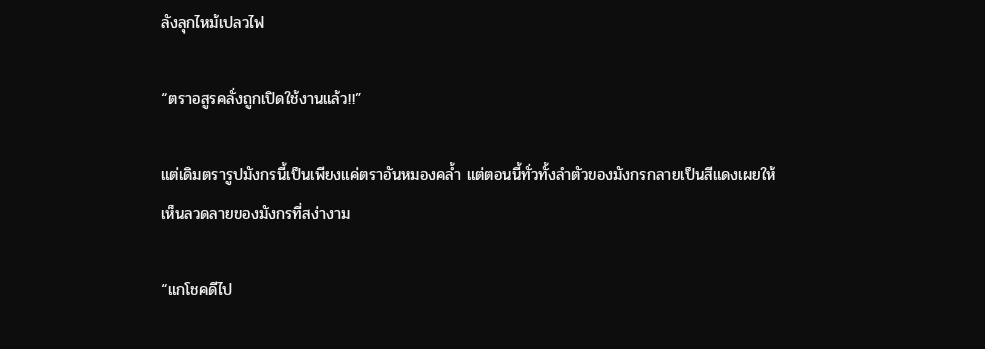ลังลุกไหม้เปลวไฟ

“ตราอสูรคลั่งถูกเปิดใช้งานแล้ว!!”

แต่เดิมตรารูปมังกรนี้เป็นเพียงแค่ตราอันหมองคล้ำ แต่ตอนนี้ทั่วทั้งลำตัวของมังกรกลายเป็นสีแดงเผยให้เห็นลวดลายของมังกรที่สง่างาม

“แกโชคดีไป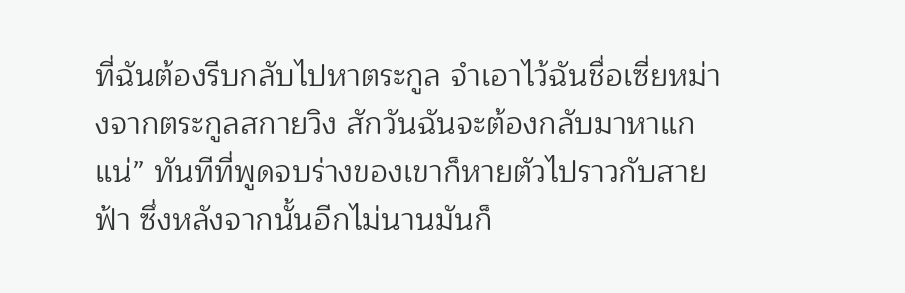ที่ฉันต้องรีบกลับไปหาตระกูล จำเอาไว้ฉันชื่อเซี่ยหม่างจากตระกูลสกายวิง สักวันฉันจะต้องกลับมาหาแกแน่” ทันทีที่พูดจบร่างของเขาก็หายตัวไปราวกับสายฟ้า ซึ่งหลังจากนั้นอีกไม่นานมันก็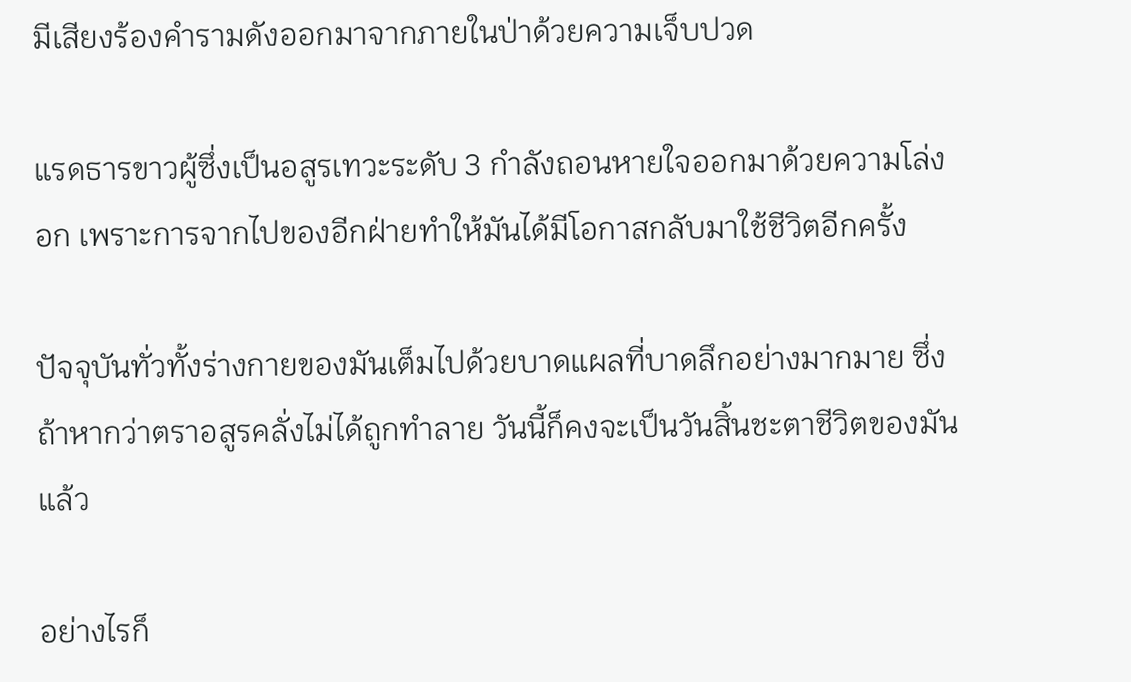มีเสียงร้องคำรามดังออกมาจากภายในป่าด้วยความเจ็บปวด

แรดธารขาวผู้ซึ่งเป็นอสูรเทวะระดับ 3 กำลังถอนหายใจออกมาด้วยความโล่งอก เพราะการจากไปของอีกฝ่ายทำให้มันได้มีโอกาสกลับมาใช้ชีวิตอีกครั้ง

ปัจจุบันทั่วทั้งร่างกายของมันเต็มไปด้วยบาดแผลที่บาดลึกอย่างมากมาย ซึ่งถ้าหากว่าตราอสูรคลั่งไม่ได้ถูกทำลาย วันนี้ก็คงจะเป็นวันสิ้นชะตาชีวิตของมันแล้ว

อย่างไรก็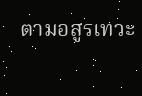ตามอสูรเทวะ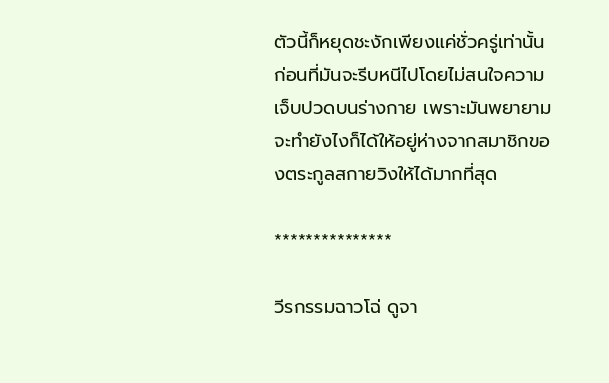ตัวนี้ก็หยุดชะงักเพียงแค่ชั่วครู่เท่านั้น ก่อนที่มันจะรีบหนีไปโดยไม่สนใจความเจ็บปวดบนร่างกาย เพราะมันพยายามจะทำยังไงก็ได้ให้อยู่ห่างจากสมาชิกของตระกูลสกายวิงให้ได้มากที่สุด

***************

วีรกรรมฉาวโฉ่ ดูจา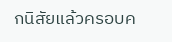กนิสัยแล้วครอบค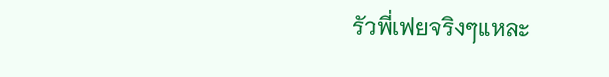รัวพี่เฟยจริงๆแหละ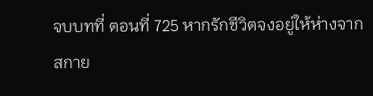จบบทที่ ตอนที่ 725 หากรักชีวิตจงอยู่ให้ห่างจากสกาย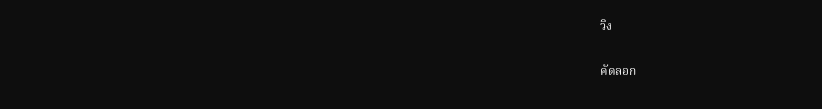วิง

คัดลอก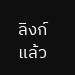ลิงก์แล้ว